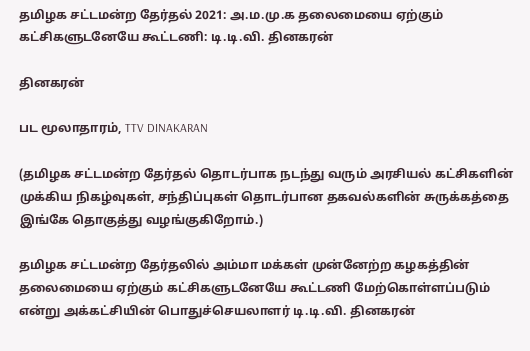தமிழக சட்டமன்ற தேர்தல் 2021: அ.ம.மு.க தலைமையை ஏற்கும் கட்சிகளுடனேயே கூட்டணி: டி.டி.வி. தினகரன்

தினகரன்

பட மூலாதாரம், TTV DINAKARAN

(தமிழக சட்டமன்ற தேர்தல் தொடர்பாக நடந்து வரும் அரசியல் கட்சிகளின் முக்கிய நிகழ்வுகள், சந்திப்புகள் தொடர்பான தகவல்களின் சுருக்கத்தை இங்கே தொகுத்து வழங்குகிறோம்.)

தமிழக சட்டமன்ற தேர்தலில் அம்மா மக்கள் முன்னேற்ற கழகத்தின் தலைமையை ஏற்கும் கட்சிகளுடனேயே கூட்டணி மேற்கொள்ளப்படும் என்று அக்கட்சியின் பொதுச்செயலாளர் டி.டி.வி. தினகரன்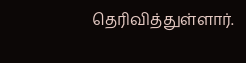தெரிவித்துள்ளார்.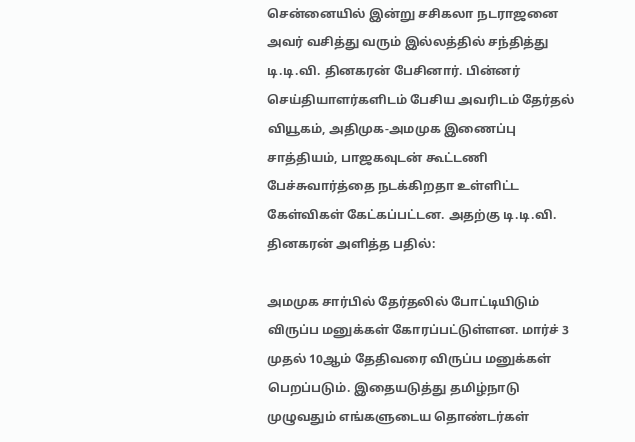சென்னையில் இன்று சசிகலா நடராஜனை அவர் வசித்து வரும் இல்லத்தில் சந்தித்து டி.டி.வி. தினகரன் பேசினார். பின்னர் செய்தியாளர்களிடம் பேசிய அவரிடம் தேர்தல் வியூகம், அதிமுக-அமமுக இணைப்பு சாத்தியம், பாஜகவுடன் கூட்டணி பேச்சுவார்த்தை நடக்கிறதா உள்ளிட்ட கேள்விகள் கேட்கப்பட்டன. அதற்கு டி.டி.வி. தினகரன் அளித்த பதில்:

அமமுக சார்பில் தேர்தலில் போட்டியிடும் விருப்ப மனுக்கள் கோரப்பட்டுள்ளன. மார்ச் 3 முதல் 10ஆம் தேதிவரை விருப்ப மனுக்கள் பெறப்படும். இதையடுத்து தமிழ்நாடு முழுவதும் எங்களுடைய தொண்டர்கள்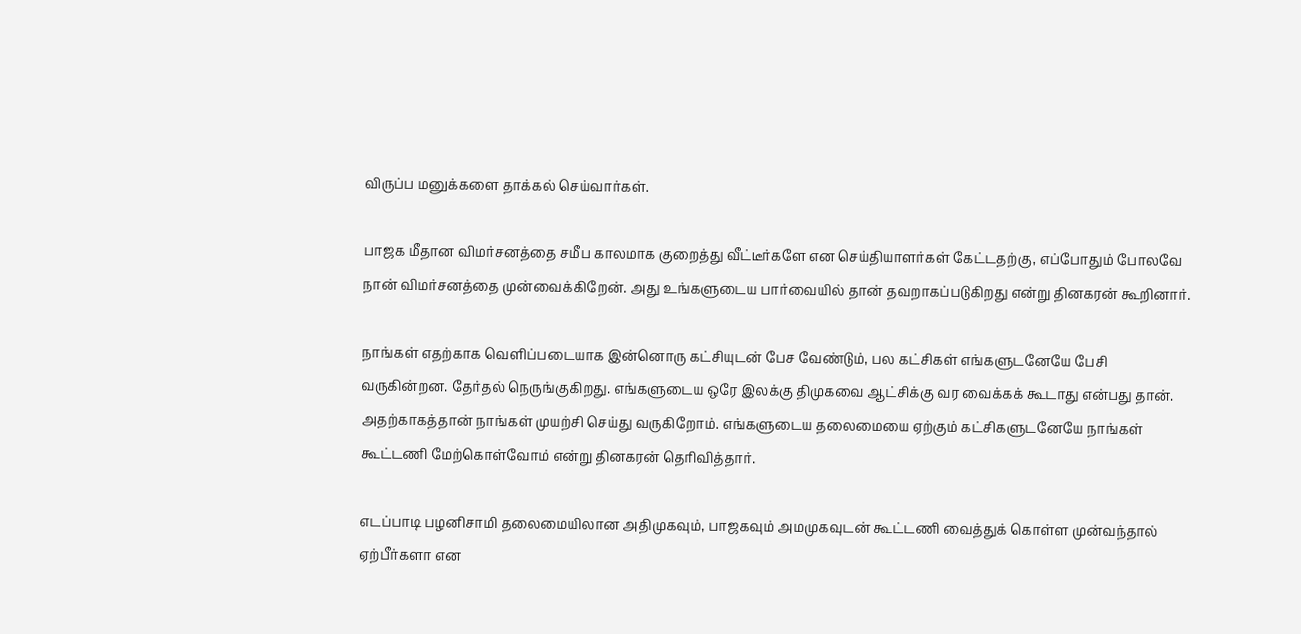விருப்ப மனுக்களை தாக்கல் செய்வார்கள்.

பாஜக மீதான விமர்சனத்தை சமீப காலமாக குறைத்து வீட்டீர்களே என செய்தியாளர்கள் கேட்டதற்கு, எப்போதும் போலவே நான் விமர்சனத்தை முன்வைக்கிறேன். அது உங்களுடைய பார்வையில் தான் தவறாகப்படுகிறது என்று தினகரன் கூறினார்.

நாங்கள் எதற்காக வெளிப்படையாக இன்னொரு கட்சியுடன் பேச வேண்டும், பல கட்சிகள் எங்களுடனேயே பேசி வருகின்றன. தேர்தல் நெருங்குகிறது. எங்களுடைய ஒரே இலக்கு திமுகவை ஆட்சிக்கு வர வைக்கக் கூடாது என்பது தான். அதற்காகத்தான் நாங்கள் முயற்சி செய்து வருகிறோம். எங்களுடைய தலைமையை ஏற்கும் கட்சிகளுடனேயே நாங்கள் கூட்டணி மேற்கொள்வோம் என்று தினகரன் தெரிவித்தார்.

எடப்பாடி பழனிசாமி தலைமையிலான அதிமுகவும், பாஜகவும் அமமுகவுடன் கூட்டணி வைத்துக் கொள்ள முன்வந்தால் ஏற்பீர்களா என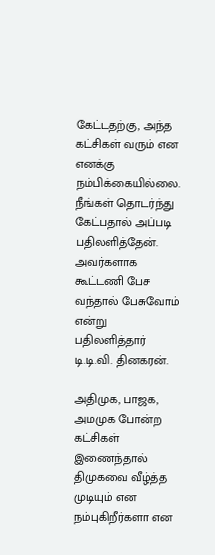கேட்டதற்கு, அந்த கட்சிகள் வரும் என எனக்கு நம்பிக்கையில்லை. நீங்கள் தொடர்ந்து கேட்பதால் அப்படி பதிலளித்தேன். அவர்களாக கூட்டணி பேச வந்தால் பேசுவோம் என்று பதிலளித்தார் டி.டி.வி. தினகரன்.

அதிமுக, பாஜக, அமமுக போன்ற கட்சிகள் இணைந்தால் திமுகவை வீழ்த்த முடியும் என நம்புகிறீர்களா என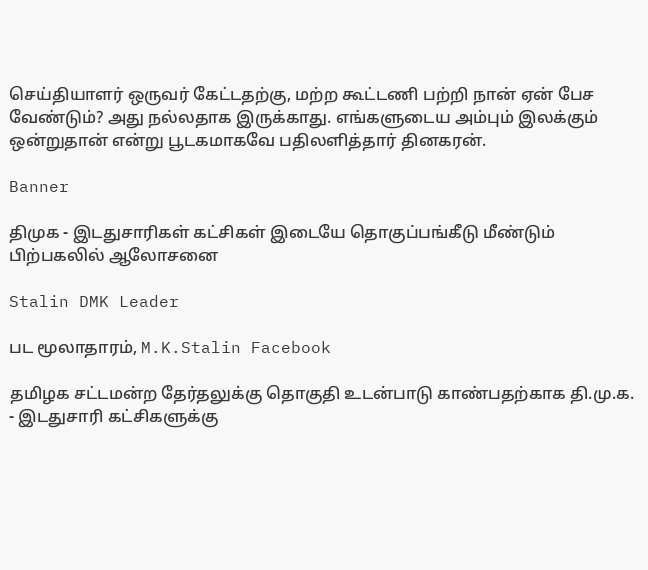செய்தியாளர் ஒருவர் கேட்டதற்கு, மற்ற கூட்டணி பற்றி நான் ஏன் பேச வேண்டும்? அது நல்லதாக இருக்காது. எங்களுடைய அம்பும் இலக்கும் ஒன்றுதான் என்று பூடகமாகவே பதிலளித்தார் தினகரன்.

Banner

திமுக - இடதுசாரிகள் கட்சிகள் இடையே தொகுப்பங்கீடு மீண்டும் பிற்பகலில் ஆலோசனை

Stalin DMK Leader

பட மூலாதாரம், M.K.Stalin Facebook

தமிழக சட்டமன்ற தேர்தலுக்கு தொகுதி உடன்பாடு காண்பதற்காக தி.மு.க. - இடதுசாரி கட்சிகளுக்கு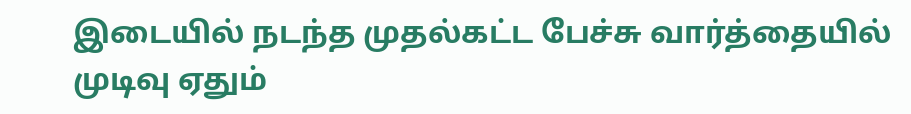இடையில் நடந்த முதல்கட்ட பேச்சு வார்த்தையில் முடிவு ஏதும்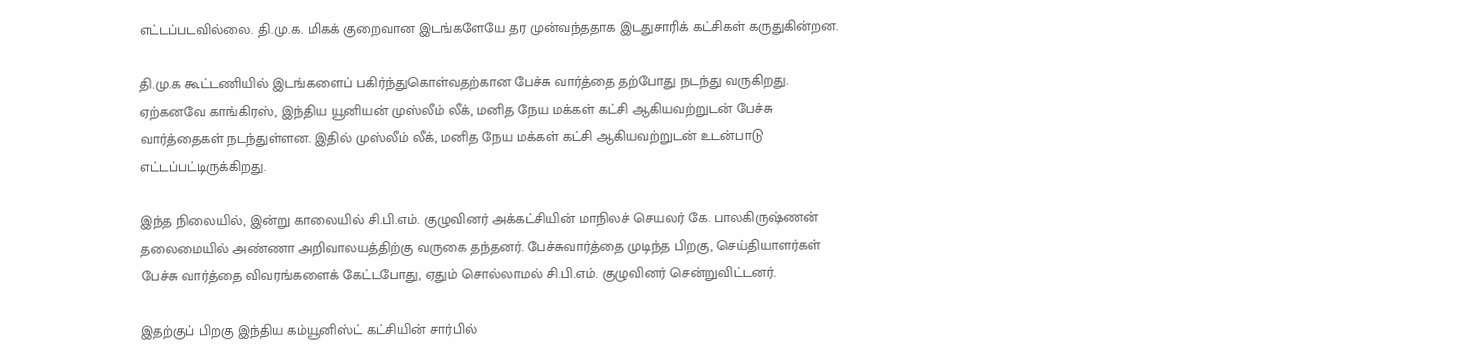எட்டப்படவில்லை. தி.மு.க. மிகக் குறைவான இடங்களேயே தர முன்வந்ததாக இடதுசாரிக் கட்சிகள் கருதுகின்றன.

தி.மு.க கூட்டணியில் இடங்களைப் பகிர்ந்துகொள்வதற்கான பேச்சு வார்த்தை தற்போது நடந்து வருகிறது. ஏற்கனவே காங்கிரஸ், இந்திய யூனியன் முஸ்லீம் லீக், மனித நேய மக்கள் கட்சி ஆகியவற்றுடன் பேச்சு வார்த்தைகள் நடந்துள்ளன. இதில் முஸ்லீம் லீக், மனித நேய மக்கள் கட்சி ஆகியவற்றுடன் உடன்பாடு எட்டப்பட்டிருக்கிறது.

இந்த நிலையில், இன்று காலையில் சி.பி.எம். குழுவினர் அக்கட்சியின் மாநிலச் செயலர் கே. பாலகிருஷ்ணன் தலைமையில் அண்ணா அறிவாலயத்திற்கு வருகை தந்தனர். பேச்சுவார்த்தை முடிந்த பிறகு, செய்தியாளர்கள் பேச்சு வார்த்தை விவரங்களைக் கேட்டபோது, ஏதும் சொல்லாமல் சி.பி.எம். குழுவினர் சென்றுவிட்டனர்.

இதற்குப் பிறகு இந்திய கம்யூனிஸ்ட் கட்சியின் சார்பில்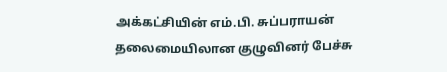அக்கட்சியின் எம்.பி. சுப்பராயன் தலைமையிலான குழுவினர் பேச்சு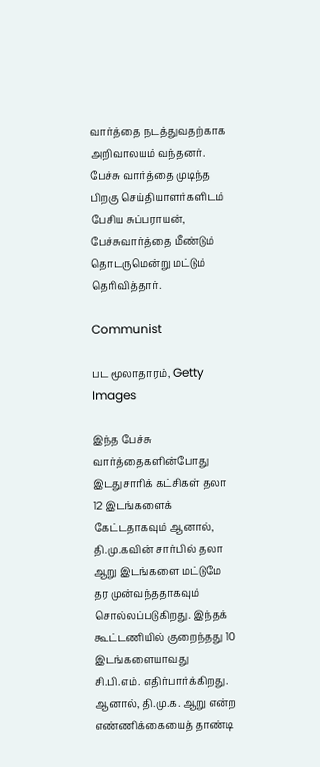வார்த்தை நடத்துவதற்காக அறிவாலயம் வந்தனர். பேச்சு வார்த்தை முடிந்த பிறகு செய்தியாளர்களிடம் பேசிய சுப்பராயன், பேச்சுவார்த்தை மீண்டும் தொடருமென்று மட்டும் தெரிவித்தார்.

Communist

பட மூலாதாரம், Getty Images

இந்த பேச்சு வார்த்தைகளின்போது இடதுசாரிக் கட்சிகள் தலா 12 இடங்களைக் கேட்டதாகவும் ஆனால், தி.மு.கவின் சார்பில் தலா ஆறு இடங்களை மட்டுமே தர முன்வந்ததாகவும் சொல்லப்படுகிறது. இந்தக் கூட்டணியில் குறைந்தது 10 இடங்களையாவது சி.பி.எம். எதிர்பார்க்கிறது. ஆனால், தி.மு.க. ஆறு என்ற எண்ணிக்கையைத் தாண்டி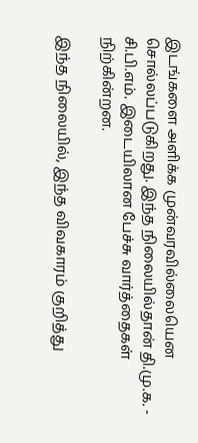இடங்களை அளிக்க முன்வரவில்லையென சொல்லப்படுகிறது. இந்த நிலையில்தான் தி.மு.க. - சி.பி.எம். இடையிலான பேச்சு வார்த்தைகள் நிற்கின்றன.

இந்த நிலையில், இந்த விவகாரம் குறித்து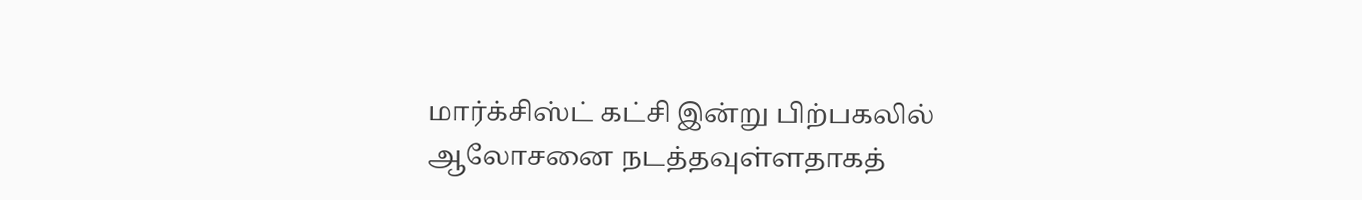மார்க்சிஸ்ட் கட்சி இன்று பிற்பகலில் ஆலோசனை நடத்தவுள்ளதாகத்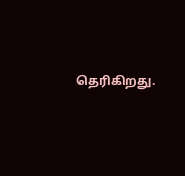தெரிகிறது.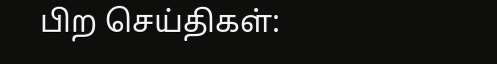பிற செய்திகள்: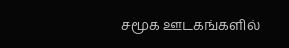சமூக ஊடகங்களில்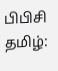பிபிசி தமிழ்: